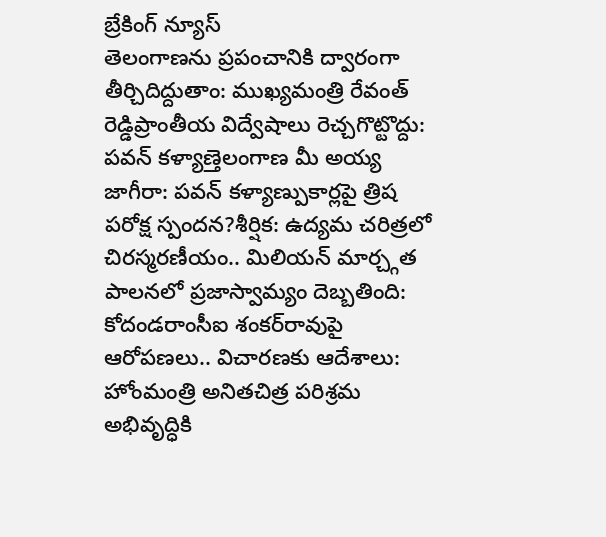బ్రేకింగ్ న్యూస్
తెలంగాణను ప్రపంచానికి ద్వారంగా తీర్చిదిద్దుతాం: ముఖ్యమంత్రి రేవంత్ రెడ్డిప్రాంతీయ విద్వేషాలు రెచ్చగొట్టొద్దు: పవన్ కళ్యాణ్తెలంగాణ మీ అయ్య జాగీరా: పవన్ కళ్యాణ్పుకార్లపై త్రిష పరోక్ష స్పందన?శీర్షిక: ఉద్యమ చరిత్రలో చిరస్మరణీయం.. మిలియన్ మార్చ్గత పాలనలో ప్రజాస్వామ్యం దెబ్బతింది: కోదండరాంసీఐ శంకర్‌రావుపై ఆరోపణలు.. విచారణకు ఆదేశాలు: హోంమంత్రి అనితచిత్ర పరిశ్రమ అభివృద్ధికి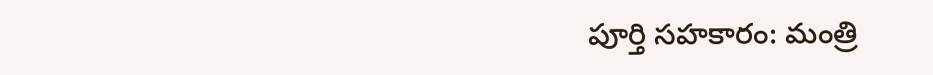పూర్తి సహకారం: మంత్రి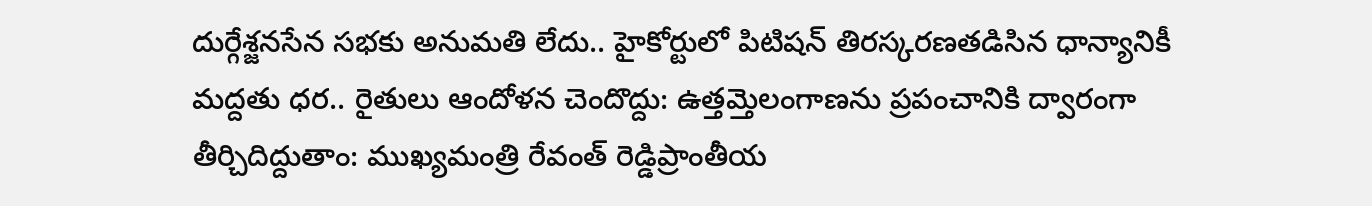దుర్గేశ్జనసేన సభకు అనుమతి లేదు.. హైకోర్టులో పిటిషన్ తిరస్కరణతడిసిన ధాన్యానికీ మద్దతు ధర.. రైతులు ఆందోళన చెందొద్దు: ఉత్తమ్తెలంగాణను ప్రపంచానికి ద్వారంగా తీర్చిదిద్దుతాం: ముఖ్యమంత్రి రేవంత్ రెడ్డిప్రాంతీయ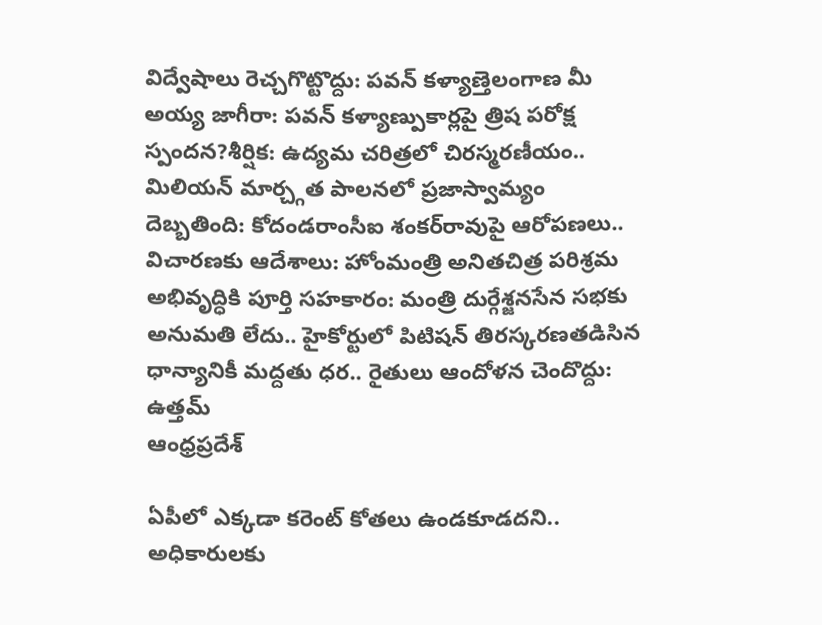విద్వేషాలు రెచ్చగొట్టొద్దు: పవన్ కళ్యాణ్తెలంగాణ మీ అయ్య జాగీరా: పవన్ కళ్యాణ్పుకార్లపై త్రిష పరోక్ష స్పందన?శీర్షిక: ఉద్యమ చరిత్రలో చిరస్మరణీయం.. మిలియన్ మార్చ్గత పాలనలో ప్రజాస్వామ్యం దెబ్బతింది: కోదండరాంసీఐ శంకర్‌రావుపై ఆరోపణలు.. విచారణకు ఆదేశాలు: హోంమంత్రి అనితచిత్ర పరిశ్రమ అభివృద్ధికి పూర్తి సహకారం: మంత్రి దుర్గేశ్జనసేన సభకు అనుమతి లేదు.. హైకోర్టులో పిటిషన్ తిరస్కరణతడిసిన ధాన్యానికీ మద్దతు ధర.. రైతులు ఆందోళన చెందొద్దు: ఉత్తమ్
ఆంధ్రప్రదేశ్

ఏపీలో ఎక్కడా కరెంట్ కోతలు ఉండకూడదని.. అధికారులకు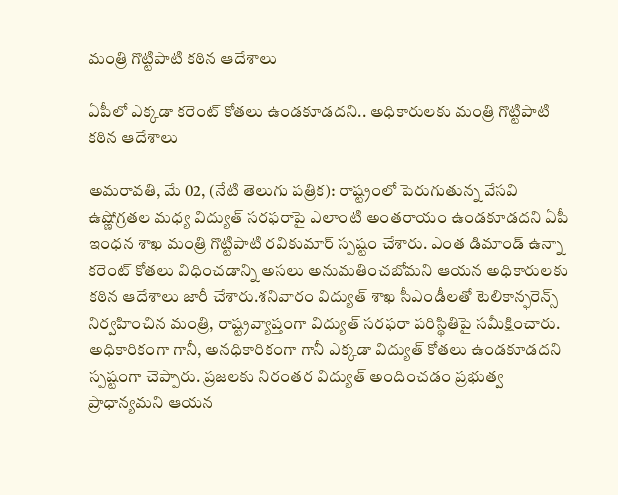మంత్రి గొట్టిపాటి కఠిన ఆదేశాలు

ఏపీలో ఎక్కడా కరెంట్ కోతలు ఉండకూడదని.. అధికారులకు మంత్రి గొట్టిపాటి కఠిన ఆదేశాలు

అమరావతి, మే 02, (నేటి తెలుగు పత్రిక): రాష్ట్రంలో పెరుగుతున్న వేసవి ఉష్ణోగ్రతల మధ్య విద్యుత్ సరఫరాపై ఎలాంటి అంతరాయం ఉండకూడదని ఏపీ ఇంధన శాఖ మంత్రి గొట్టిపాటి రవికుమార్ స్పష్టం చేశారు. ఎంత డిమాండ్ ఉన్నా కరెంట్ కోతలు విధించడాన్ని అసలు అనుమతించబోమని ఆయన అధికారులకు కఠిన ఆదేశాలు జారీ చేశారు.శనివారం విద్యుత్ శాఖ సీఎండీలతో టెలికాన్ఫరెన్స్ నిర్వహించిన మంత్రి, రాష్ట్రవ్యాప్తంగా విద్యుత్ సరఫరా పరిస్థితిపై సమీక్షించారు. అధికారికంగా గానీ, అనధికారికంగా గానీ ఎక్కడా విద్యుత్ కోతలు ఉండకూడదని స్పష్టంగా చెప్పారు. ప్రజలకు నిరంతర విద్యుత్ అందించడం ప్రభుత్వ ప్రాధాన్యమని ఆయన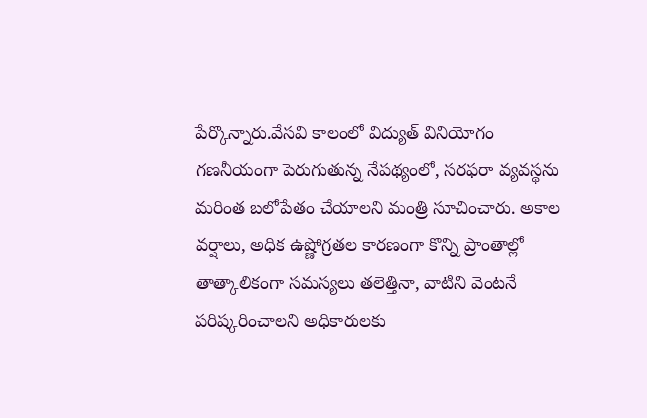పేర్కొన్నారు.వేసవి కాలంలో విద్యుత్ వినియోగం గణనీయంగా పెరుగుతున్న నేపథ్యంలో, సరఫరా వ్యవస్థను మరింత బలోపేతం చేయాలని మంత్రి సూచించారు. అకాల వర్షాలు, అధిక ఉష్ణోగ్రతల కారణంగా కొన్ని ప్రాంతాల్లో తాత్కాలికంగా సమస్యలు తలెత్తినా, వాటిని వెంటనే పరిష్కరించాలని అధికారులకు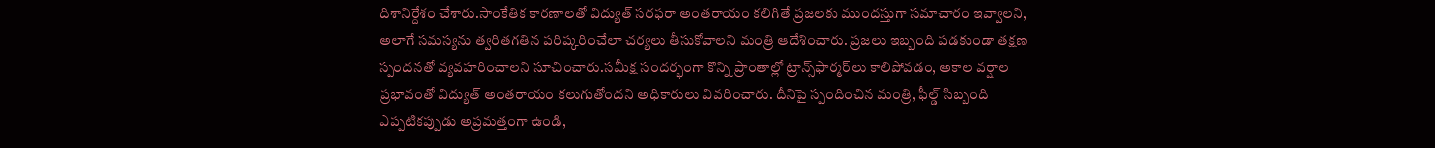దిశానిర్దేశం చేశారు.సాంకేతిక కారణాలతో విద్యుత్ సరఫరా అంతరాయం కలిగితే ప్రజలకు ముందస్తుగా సమాచారం ఇవ్వాలని, అలాగే సమస్యను త్వరితగతిన పరిష్కరించేలా చర్యలు తీసుకోవాలని మంత్రి ఆదేశించారు. ప్రజలు ఇబ్బంది పడకుండా తక్షణ స్పందనతో వ్యవహరించాలని సూచించారు.సమీక్ష సందర్భంగా కొన్ని ప్రాంతాల్లో ట్రాన్స్‌ఫార్మర్‌లు కాలిపోవడం, అకాల వర్షాల ప్రభావంతో విద్యుత్ అంతరాయం కలుగుతోందని అధికారులు వివరించారు. దీనిపై స్పందించిన మంత్రి, ఫీల్డ్ సిబ్బంది ఎప్పటికప్పుడు అప్రమత్తంగా ఉండి,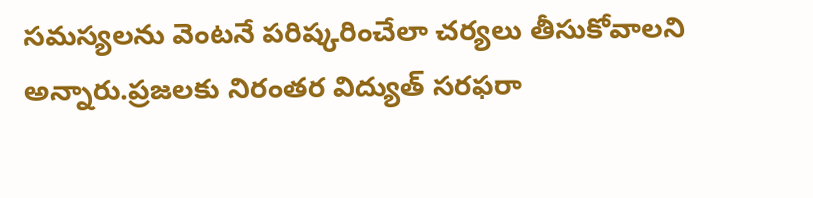సమస్యలను వెంటనే పరిష్కరించేలా చర్యలు తీసుకోవాలని అన్నారు.ప్రజలకు నిరంతర విద్యుత్ సరఫరా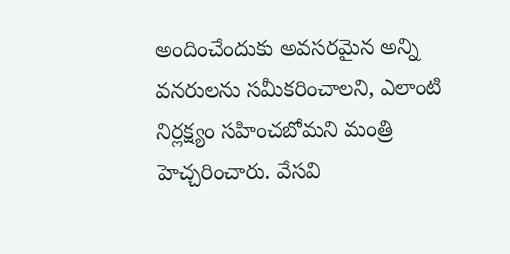అందించేందుకు అవసరమైన అన్ని వనరులను సమీకరించాలని, ఎలాంటి నిర్లక్ష్యం సహించబోమని మంత్రి హెచ్చరించారు. వేసవి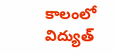కాలంలో విద్యుత్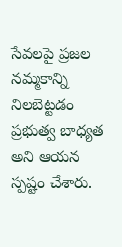సేవలపై ప్రజల నమ్మకాన్ని నిలబెట్టడం ప్రభుత్వ బాధ్యత అని ఆయన స్పష్టం చేశారు.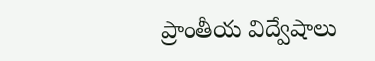ప్రాంతీయ విద్వేషాలు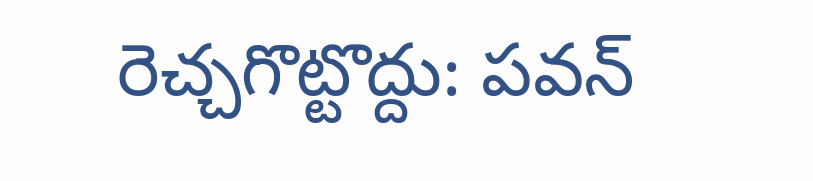రెచ్చగొట్టొద్దు: పవన్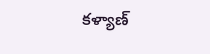కళ్యాణ్